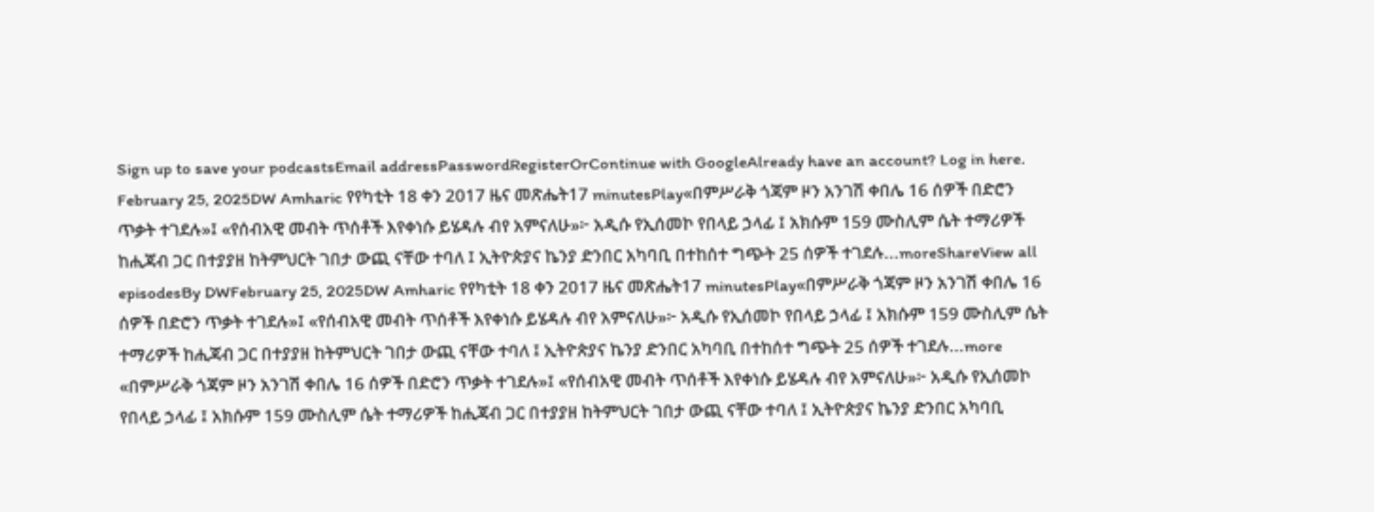Sign up to save your podcastsEmail addressPasswordRegisterOrContinue with GoogleAlready have an account? Log in here.
February 25, 2025DW Amharic የየካቲት 18 ቀን 2017 ዜና መጽሔት17 minutesPlay«በምሥራቅ ጎጃም ዞን አንገሽ ቀበሌ 16 ሰዎች በድሮን ጥቃት ተገደሉ»፤ «የሰብአዊ መብት ጥሰቶች እየቀነሱ ይሄዳሉ ብየ አምናለሁ»፦ አዲሱ የኢሰመኮ የበላይ ኃላፊ ፤ አክሱም 159 ሙስሊም ሴት ተማሪዎች ከሒጃብ ጋር በተያያዘ ከትምህርት ገበታ ውጪ ናቸው ተባለ ፤ ኢትዮጵያና ኬንያ ድንበር አካባቢ በተከሰተ ግጭት 25 ሰዎች ተገደሉ...moreShareView all episodesBy DWFebruary 25, 2025DW Amharic የየካቲት 18 ቀን 2017 ዜና መጽሔት17 minutesPlay«በምሥራቅ ጎጃም ዞን አንገሽ ቀበሌ 16 ሰዎች በድሮን ጥቃት ተገደሉ»፤ «የሰብአዊ መብት ጥሰቶች እየቀነሱ ይሄዳሉ ብየ አምናለሁ»፦ አዲሱ የኢሰመኮ የበላይ ኃላፊ ፤ አክሱም 159 ሙስሊም ሴት ተማሪዎች ከሒጃብ ጋር በተያያዘ ከትምህርት ገበታ ውጪ ናቸው ተባለ ፤ ኢትዮጵያና ኬንያ ድንበር አካባቢ በተከሰተ ግጭት 25 ሰዎች ተገደሉ...more
«በምሥራቅ ጎጃም ዞን አንገሽ ቀበሌ 16 ሰዎች በድሮን ጥቃት ተገደሉ»፤ «የሰብአዊ መብት ጥሰቶች እየቀነሱ ይሄዳሉ ብየ አምናለሁ»፦ አዲሱ የኢሰመኮ የበላይ ኃላፊ ፤ አክሱም 159 ሙስሊም ሴት ተማሪዎች ከሒጃብ ጋር በተያያዘ ከትምህርት ገበታ ውጪ ናቸው ተባለ ፤ ኢትዮጵያና ኬንያ ድንበር አካባቢ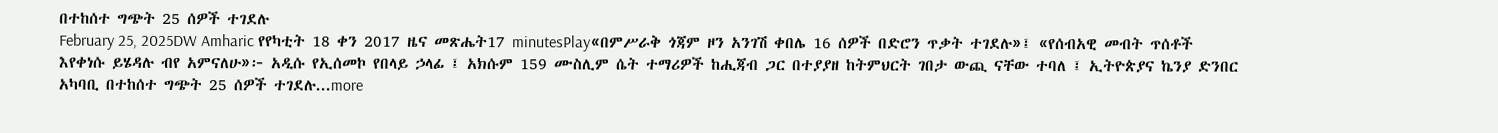በተከሰተ ግጭት 25 ሰዎች ተገደሉ
February 25, 2025DW Amharic የየካቲት 18 ቀን 2017 ዜና መጽሔት17 minutesPlay«በምሥራቅ ጎጃም ዞን አንገሽ ቀበሌ 16 ሰዎች በድሮን ጥቃት ተገደሉ»፤ «የሰብአዊ መብት ጥሰቶች እየቀነሱ ይሄዳሉ ብየ አምናለሁ»፦ አዲሱ የኢሰመኮ የበላይ ኃላፊ ፤ አክሱም 159 ሙስሊም ሴት ተማሪዎች ከሒጃብ ጋር በተያያዘ ከትምህርት ገበታ ውጪ ናቸው ተባለ ፤ ኢትዮጵያና ኬንያ ድንበር አካባቢ በተከሰተ ግጭት 25 ሰዎች ተገደሉ...more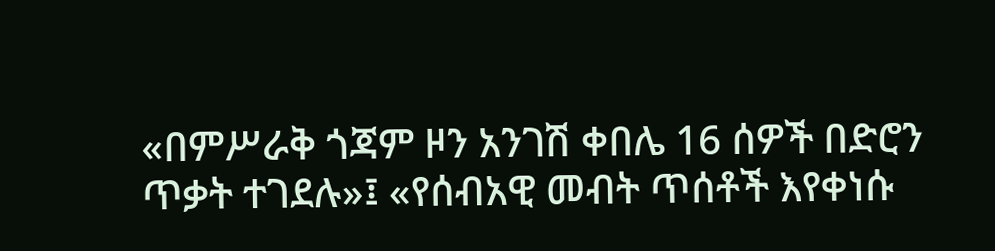«በምሥራቅ ጎጃም ዞን አንገሽ ቀበሌ 16 ሰዎች በድሮን ጥቃት ተገደሉ»፤ «የሰብአዊ መብት ጥሰቶች እየቀነሱ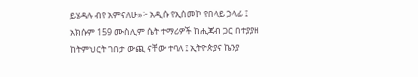ይሄዳሉ ብየ አምናለሁ»፦ አዲሱ የኢሰመኮ የበላይ ኃላፊ ፤ አክሱም 159 ሙስሊም ሴት ተማሪዎች ከሒጃብ ጋር በተያያዘ ከትምህርት ገበታ ውጪ ናቸው ተባለ ፤ ኢትዮጵያና ኬንያ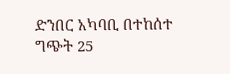ድንበር አካባቢ በተከሰተ ግጭት 25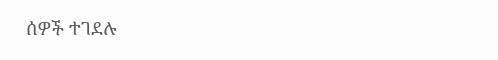ሰዎች ተገደሉ